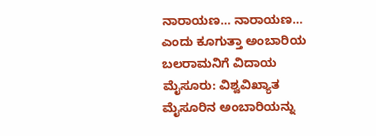ನಾರಾಯಣ… ನಾರಾಯಣ… ಎಂದು ಕೂಗುತ್ತಾ ಅಂಬಾರಿಯ ಬಲರಾಮನಿಗೆ ವಿದಾಯ
ಮೈಸೂರು: ವಿಶ್ವವಿಖ್ಯಾತ ಮೈಸೂರಿನ ಅಂಬಾರಿಯನ್ನು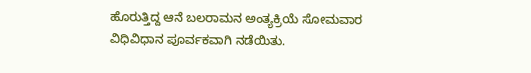ಹೊರುತ್ತಿದ್ದ ಆನೆ ಬಲರಾಮನ ಅಂತ್ಯಕ್ರಿಯೆ ಸೋಮವಾರ ವಿಧಿವಿಧಾನ ಪೂರ್ವಕವಾಗಿ ನಡೆಯಿತು.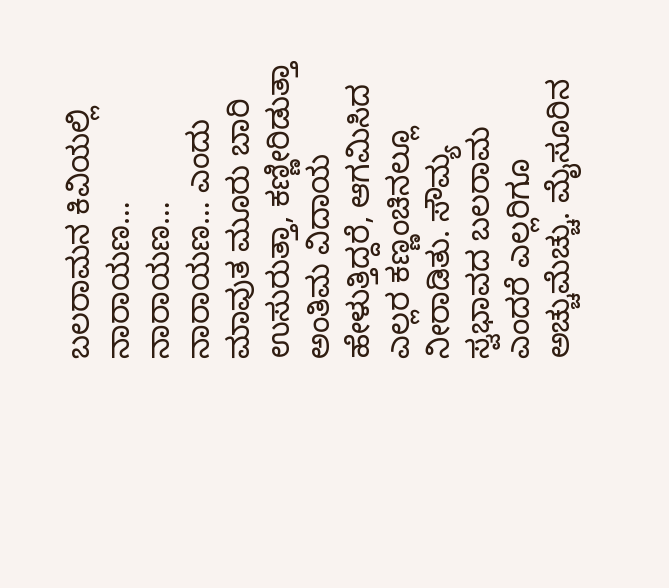ಬಲರಾಮನ ಕಿವಿಯಲ್ಲಿ ನಾರಾಯಣ… ನಾರಾಯಣ… ನಾರಾಯಣ… ಎಂದು ಮಾವುತ ಮೂರು ಬಾರಿ ಉಸುರುತ್ತಾ, ಕಣ್ಣೀರಿಡುತ್ತಾ ಅಂತಿಮ ವಿದಾಯ ಹೇಳುತ್ತಿದ್ದರೆ, ಆಗಮಿಸಿದ ಎಲ್ಲರ ಕಣ್ಣಂಚಿನಲ್ಲೂ ನೀರಾಡಿತು. ಸೌಮ್ಯ ಸ್ವಭಾವದ ಬಲರಾಮ ಎಂದರೆ ಎಲ್ಲರಿಗೂ ಅಚ್ಚುಮೆಚ್ಚು. ಮೈಸೂರಿನ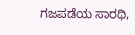ಗಜಪಡೆಯ ಸಾರಥಿ,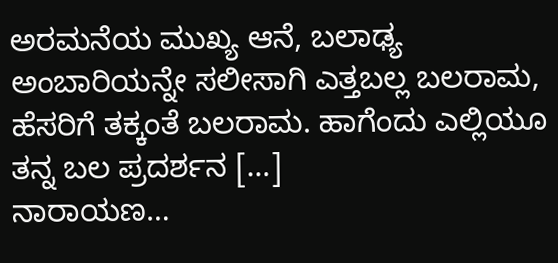ಅರಮನೆಯ ಮುಖ್ಯ ಆನೆ, ಬಲಾಢ್ಯ ಅಂಬಾರಿಯನ್ನೇ ಸಲೀಸಾಗಿ ಎತ್ತಬಲ್ಲ ಬಲರಾಮ, ಹೆಸರಿಗೆ ತಕ್ಕಂತೆ ಬಲರಾಮ. ಹಾಗೆಂದು ಎಲ್ಲಿಯೂ ತನ್ನ ಬಲ ಪ್ರದರ್ಶನ […]
ನಾರಾಯಣ…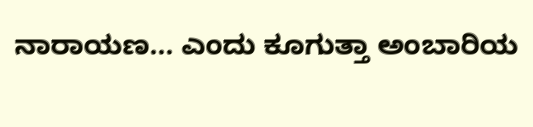ನಾರಾಯಣ… ಎಂದು ಕೂಗುತ್ತಾ ಅಂಬಾರಿಯ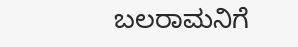ಬಲರಾಮನಿಗೆ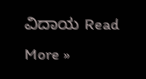ವಿದಾಯ Read More »